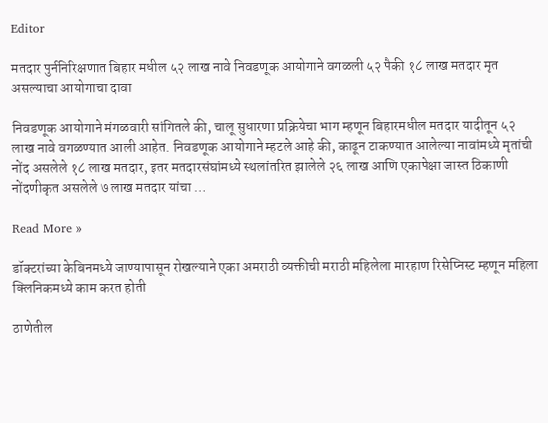Editor

मतदार पुर्ननिरिक्षणात बिहार मधील ५२ लाख नावे निवडणूक आयोगाने वगळली ५२ पैकी १८ लाख मतदार मृत असल्याचा आयोगाचा दावा

निवडणूक आयोगाने मंगळवारी सांगितले की, चालू सुधारणा प्रक्रियेचा भाग म्हणून बिहारमधील मतदार यादीतून ५२ लाख नावे वगळण्यात आली आहेत. निवडणूक आयोगाने म्हटले आहे की, काढून टाकण्यात आलेल्या नावांमध्ये मृतांची नोंद असलेले १८ लाख मतदार, इतर मतदारसंघांमध्ये स्थलांतरित झालेले २६ लाख आणि एकापेक्षा जास्त ठिकाणी नोंदणीकृत असलेले ७ लाख मतदार यांचा …

Read More »

डॉक्टरांच्या केबिनमध्ये जाण्यापासून रोखल्याने एका अमराठी व्यक्तीची मराठी महिलेला मारहाण रिसेप्निस्ट म्हणून महिला क्लिनिकमध्ये काम करत होती

ठाणेतील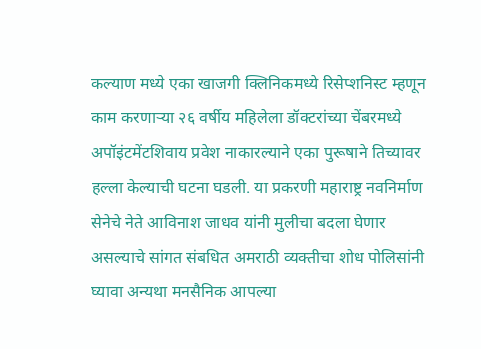कल्याण मध्ये एका खाजगी क्लिनिकमध्ये रिसेप्शनिस्ट म्हणून काम करणाऱ्या २६ वर्षीय महिलेला डॉक्टरांच्या चेंबरमध्ये अपॉइंटमेंटशिवाय प्रवेश नाकारल्याने एका पुरूषाने तिच्यावर हल्ला केल्याची घटना घडली. या प्रकरणी महाराष्ट्र नवनिर्माण सेनेचे नेते आविनाश जाधव यांनी मुलीचा बदला घेणार असल्याचे सांगत संबधित अमराठी व्यक्तीचा शोध पोलिसांनी घ्यावा अन्यथा मनसैनिक आपल्या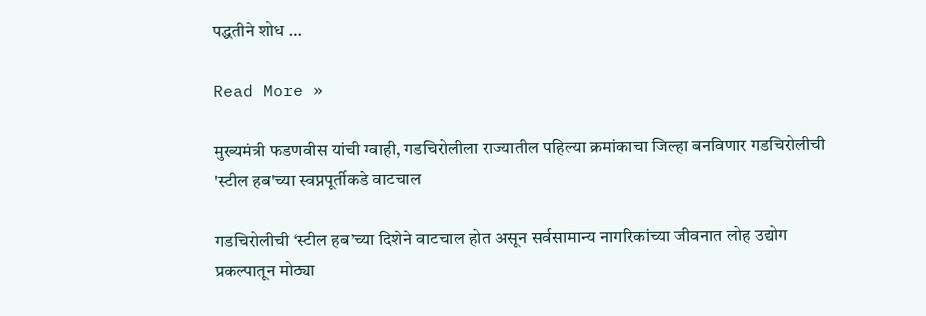पद्धतीने शोध …

Read More »

मुख्यमंत्री फडणवीस यांची ग्वाही, गडचिरोलीला राज्यातील पहिल्या क्रमांकाचा जिल्हा बनविणार गडचिरोलीची 'स्टील हब'च्या स्वप्नपूर्तीकडे वाटचाल

गडचिरोलीची ‘स्टील हब’च्या दिशेने वाटचाल होत असून सर्वसामान्य नागरिकांच्या जीवनात लोह उद्योग प्रकल्पातून मोठ्या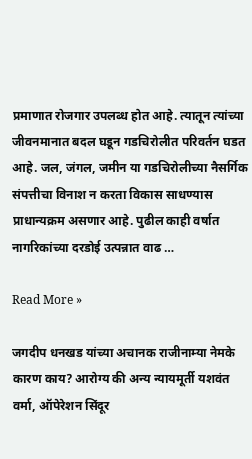प्रमाणात रोजगार उपलब्ध होत आहे. त्यातून त्यांच्या जीवनमानात बदल घडून गडचिरोलीत परिवर्तन घडत आहे. जल, जंगल, जमीन या गडचिरोलीच्या नैसर्गिक संपत्तीचा विनाश न करता विकास साधण्यास प्राधान्यक्रम असणार आहे. पुढील काही वर्षात नागरिकांच्या दरडोई उत्पन्नात वाढ …

Read More »

जगदीप धनखड यांच्या अचानक राजीनाम्या नेमके कारण काय? आरोग्य की अन्य न्यायमूर्ती यशवंत वर्मा, ऑपेरेशन सिंदूर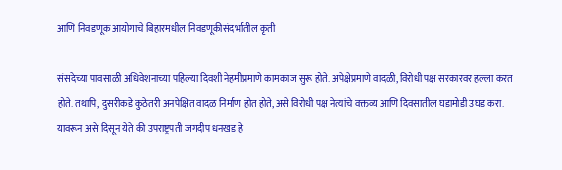आणि निवडणूक आयोगाचे बिहारमधील निवडणूकीसंदर्भातील कृती

संसदेच्या पावसाळी अधिवेशनाच्या पहिल्या दिवशी नेहमीप्रमाणे कामकाज सुरू होते. अपेक्षेप्रमाणे वादळी, विरोधी पक्ष सरकारवर हल्ला करत होते. तथापि, दुसरीकडे कुठेतरी अनपेक्षित वादळ निर्माण होत होते, असे विरोधी पक्ष नेत्यांचे वक्तव्य आणि दिवसातील घडामोडी उघड करा. यावरून असे दिसून येते की उपराष्ट्रपती जगदीप धनखड हे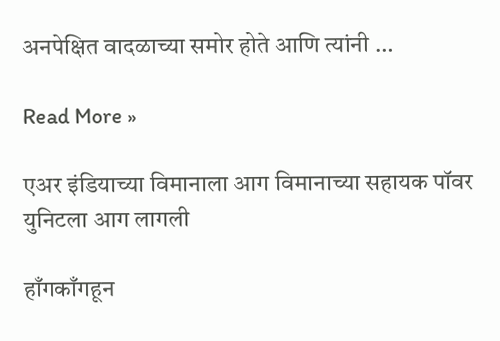अनपेक्षित वादळाच्या समोर होते आणि त्यांनी …

Read More »

एअर इंडियाच्या विमानाला आग विमानाच्या सहायक पॉवर युनिटला आग लागली

हाँगकाँगहून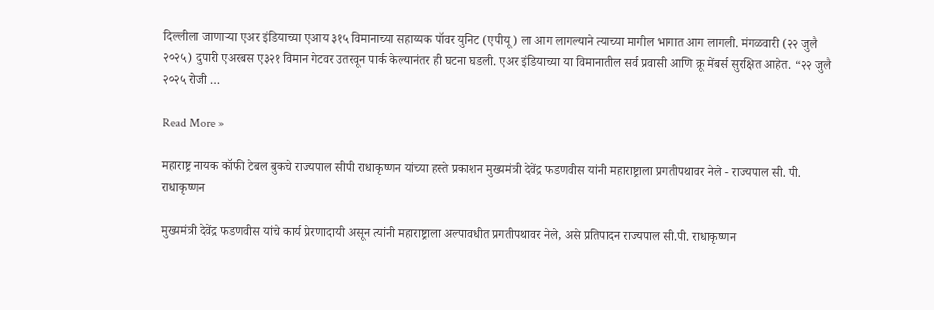दिल्लीला जाणाऱ्या एअर इंडियाच्या एआय ३१५ विमानाच्या सहाय्यक पॉवर युनिट (एपीयू) ला आग लागल्याने त्याच्या मागील भागात आग लागली. मंगळवारी (२२ जुलै २०२५) दुपारी एअरबस ए३२१ विमान गेटवर उतरवून पार्क केल्यानंतर ही घटना घडली. एअर इंडियाच्या या विमानातील सर्व प्रवासी आणि क्रू मेंबर्स सुरक्षित आहेत. “२२ जुलै २०२५ रोजी …

Read More »

महाराष्ट्र नायक कॉफी टेबल बुकचे राज्यपाल सीपी राधाकृष्णन यांच्या हस्ते प्रकाशन मुख्यमंत्री देवेंद्र फडणवीस यांनी महाराष्ट्राला प्रगतीपथावर नेले - राज्यपाल सी. पी. राधाकृष्णन

मुख्यमंत्री देवेंद्र फडणवीस यांचे कार्य प्रेरणादायी असून त्यांनी महाराष्ट्राला अल्पावधीत प्रगतीपथावर नेले, असे प्रतिपादन राज्यपाल सी.पी. राधाकृष्णन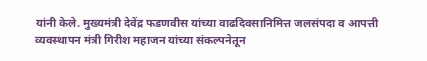यांनी केले. मुख्यमंत्री देवेंद्र फडणवीस यांच्या वाढदिवसानिमित्त जलसंपदा व आपत्ती व्यवस्थापन मंत्री गिरीश महाजन यांच्या संकल्पनेतून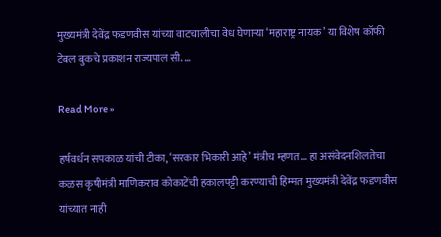मुख्यमंत्री देवेंद्र फडणवीस यांच्या वाटचालीचा वेध घेणाऱ्या ‘महाराष्ट्र नायक’ या विशेष कॉफी टेबल बुकचे प्रकाशन राज्यपाल सी. …

Read More »

हर्षवर्धन सपकाळ यांची टीका, ‘सरकार भिकारी आहे’ मंत्रीच म्हणत… हा असंवेदनशिलतेचा कळस कृषीमंत्री माणिकराव कोकाटेंची हकालपट्टी करण्याची हिम्मत मुख्यमंत्री देवेंद्र फडणवीस यांच्यात नाही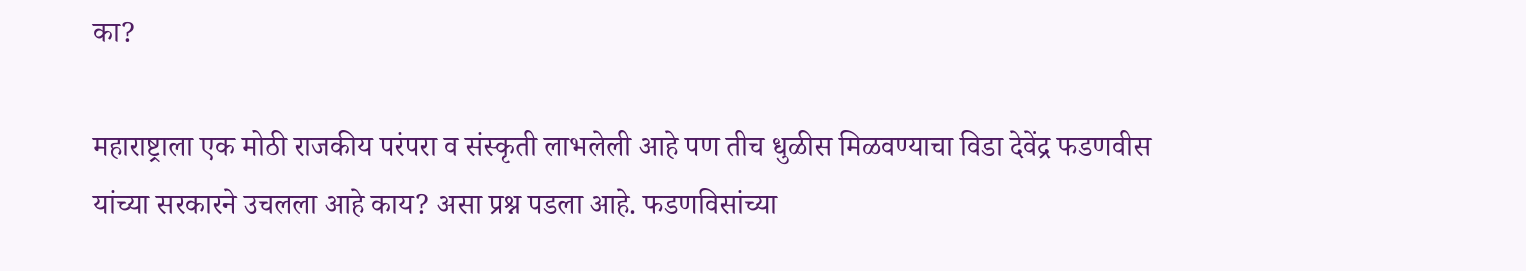का?

महाराष्ट्राला एक मोठी राजकीय परंपरा व संस्कृती लाभलेली आहे पण तीच धुळीस मिळवण्याचा विडा देवेंद्र फडणवीस यांच्या सरकारने उचलला आहे काय? असा प्रश्न पडला आहे. फडणविसांच्या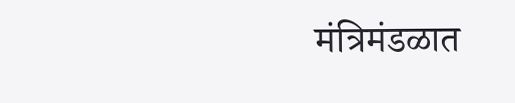मंत्रिमंडळात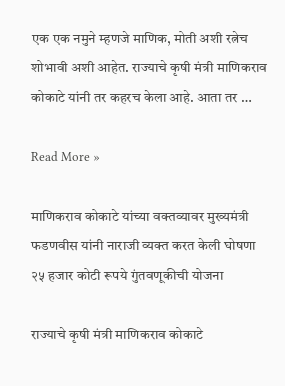एक एक नमुने म्हणजे माणिक, मोती अशी रत्नेच शोभावी अशी आहेत. राज्याचे कृषी मंत्री माणिकराव कोकाटे यांनी तर कहरच केला आहे. आता तर …

Read More »

माणिकराव कोकाटे यांच्या वक्तव्यावर मुख्यमंत्री फडणवीस यांनी नाराजी व्यक्त करत केली घोषणा २५ हजार कोटी रूपये गुंतवणूकीची योजना

राज्याचे कृषी मंत्री माणिकराव कोकाटे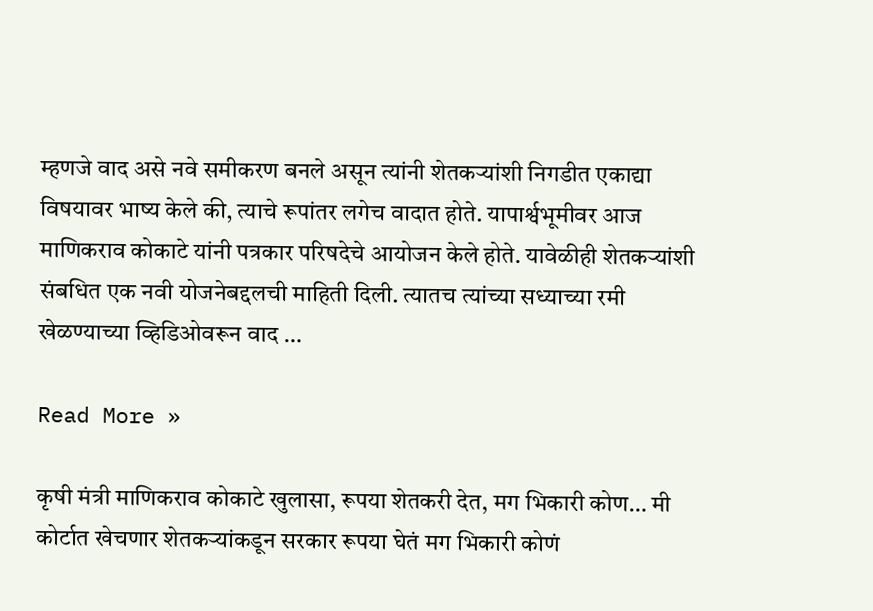म्हणजे वाद असे नवे समीकरण बनले असून त्यांनी शेतकऱ्यांशी निगडीत एकाद्या विषयावर भाष्य केले की, त्याचे रूपांतर लगेच वादात होते. यापार्श्वभूमीवर आज माणिकराव कोकाटे यांनी पत्रकार परिषदेचे आयोजन केले होते. यावेळीही शेतकऱ्यांशी संबधित एक नवी योजनेबद्दलची माहिती दिली. त्यातच त्यांच्या सध्याच्या रमी खेळण्याच्या व्हिडिओवरून वाद …

Read More »

कृषी मंत्री माणिकराव कोकाटे खुलासा, रूपया शेतकरी देत, मग भिकारी कोण… मी कोर्टात खेचणार शेतकऱ्यांकडून सरकार रूपया घेतं मग भिकारी कोणं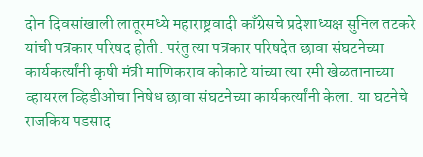दोन दिवसांखाली लातूरमध्ये महाराष्ट्रवादी काँग्रेसचे प्रदेशाध्यक्ष सुनिल तटकरे यांची पत्रकार परिषद होती. परंतु त्या पत्रकार परिषदेत छावा संघटनेच्या कार्यकर्त्यांनी कृषी मंत्री माणिकराव कोकाटे यांच्या त्या रमी खेळतानाच्या व्हायरल व्हिडीओचा निषेध छावा संघटनेच्या कार्यकर्त्यांनी केला. या घटनेचे राजकिय पडसाद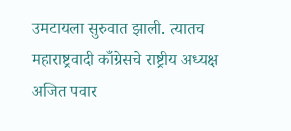उमटायला सुरुवात झाली. त्यातच महाराष्ट्रवादी काँग्रेसचे राष्ट्रीय अध्यक्ष अजित पवार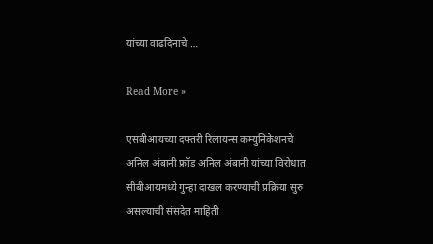यांच्या वाढदिनाचे …

Read More »

एसबीआयच्या दफ्तरी रिलायन्स कम्युनिकेशनचे अनिल अंबानी फ्रॉड अनिल अंबानी यांच्या विरोधात सीबीआयमध्ये गुन्हा दाखल करण्याची प्रक्रिया सुरु असल्याची संसदेत माहिती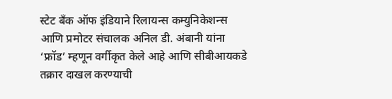स्टेट बँक ऑफ इंडियाने रिलायन्स कम्युनिकेशन्स आणि प्रमोटर संचालक अनिल डी. अंबानी यांना ‘फ्रॉड’ म्हणून वर्गीकृत केले आहे आणि सीबीआयकडे तक्रार दाखल करण्याची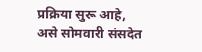प्रक्रिया सुरू आहे, असे सोमवारी संसदेत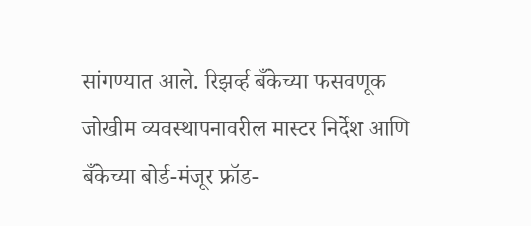सांगण्यात आले. रिझर्व्ह बँकेच्या फसवणूक जोखीम व्यवस्थापनावरील मास्टर निर्देश आणि बँकेच्या बोर्ड-मंजूर फ्रॉड-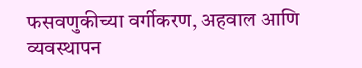फसवणुकीच्या वर्गीकरण, अहवाल आणि व्यवस्थापन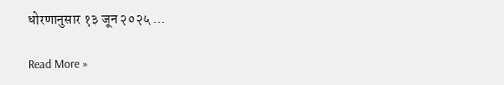धोरणानुसार १३ जून २०२५ …

Read More »